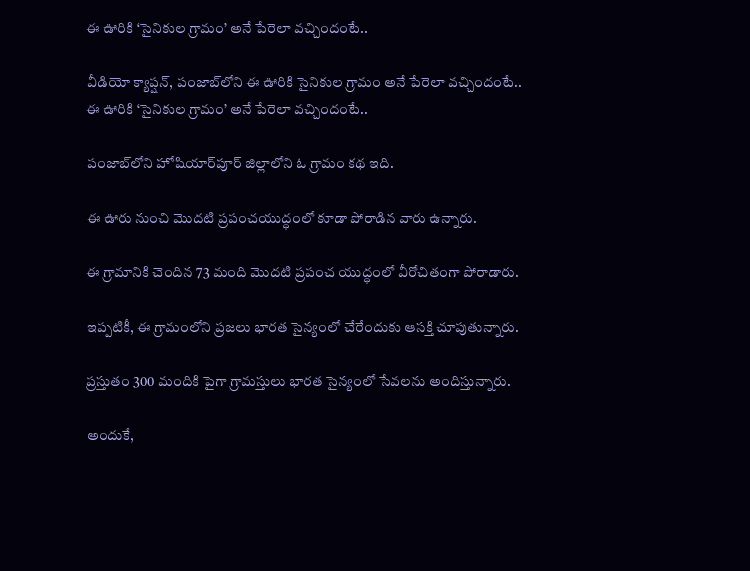ఈ ఊరికి ‘సైనికుల గ్రామం’ అనే పేరెలా వచ్చిందంటే..

వీడియో క్యాప్షన్, పంజాబ్‌లోని ఈ ఊరికి సైనికుల గ్రామం అనే పేరెలా వచ్చిందంటే..
ఈ ఊరికి ‘సైనికుల గ్రామం’ అనే పేరెలా వచ్చిందంటే..

పంజాబ్‌లోని హోషియార్‌పూర్ జిల్లాలోని ఓ గ్రామం కథ ఇది.

ఈ ఊరు నుంచి మొదటి ప్రపంచయుద్ధంలో కూడా పోరాడిన వారు ఉన్నారు.

ఈ గ్రామానికి చెందిన 73 మంది మొదటి ప్రపంచ యుద్ధంలో వీరోచితంగా పోరాడారు.

ఇప్పటికీ, ఈ గ్రామంలోని ప్రజలు భారత సైన్యంలో చేరేందుకు ఆసక్తి చూపుతున్నారు.

ప్రస్తుతం 300 మందికి పైగా గ్రామస్తులు భారత సైన్యంలో సేవలను అందిస్తున్నారు.

అందుకే,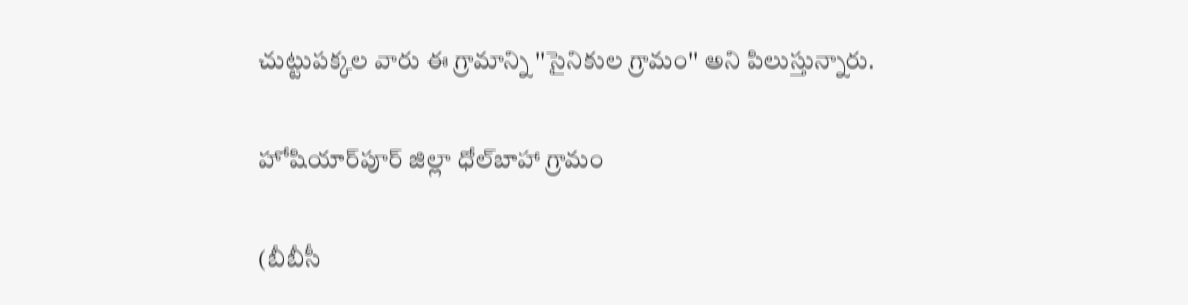చుట్టుపక్కల వారు ఈ గ్రామాన్ని ''సైనికుల గ్రామం'' అని పిలుస్తున్నారు.

హోషియార్‌పూర్ జిల్లా ధోల్‌బాహా గ్రామం

(బీబీసీ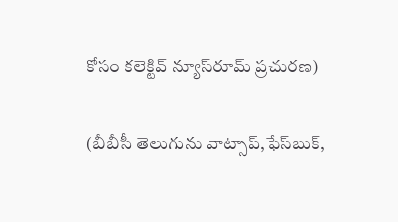కోసం కలెక్టివ్ న్యూస్‌రూమ్ ప్రచురణ)

(బీబీసీ తెలుగును వాట్సాప్‌,ఫేస్‌బుక్,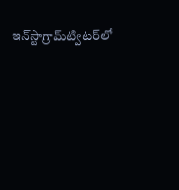ఇన్‌స్టాగ్రామ్‌ట్విటర్‌లో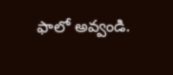ఫాలో అవ్వండి.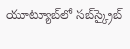యూట్యూబ్‌లో సబ్‌స్క్రైబ్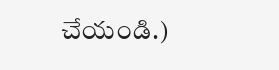చేయండి.)